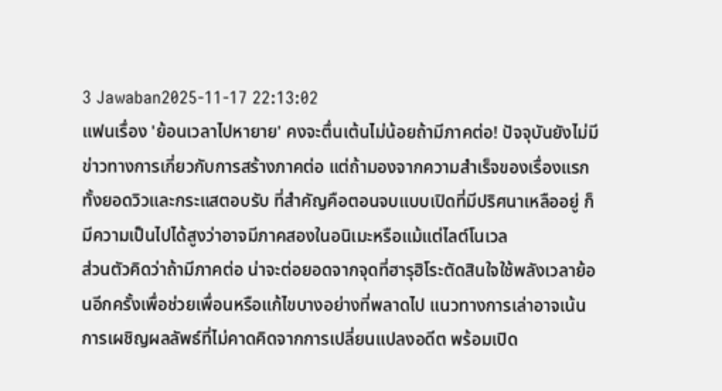3 Jawaban2025-11-17 22:13:02
แฟนเรื่อง 'ย้อนเวลาไปหายาย' คงจะตื่นเต้นไม่น้อยถ้ามีภาคต่อ! ปัจจุบันยังไม่มีข่าวทางการเกี่ยวกับการสร้างภาคต่อ แต่ถ้ามองจากความสำเร็จของเรื่องแรกทั้งยอดวิวและกระแสตอบรับ ที่สำคัญคือตอนจบแบบเปิดที่มีปริศนาเหลืออยู่ ก็มีความเป็นไปได้สูงว่าอาจมีภาคสองในอนิเมะหรือแม้แต่ไลต์โนเวล
ส่วนตัวคิดว่าถ้ามีภาคต่อ น่าจะต่อยอดจากจุดที่ฮารุฮิโระตัดสินใจใช้พลังเวลาย้อนอีกครั้งเพื่อช่วยเพื่อนหรือแก้ไขบางอย่างที่พลาดไป แนวทางการเล่าอาจเน้นการเผชิญผลลัพธ์ที่ไม่คาดคิดจากการเปลี่ยนแปลงอดีต พร้อมเปิด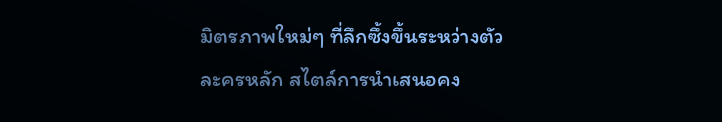มิตรภาพใหม่ๆ ที่ลึกซึ้งขึ้นระหว่างตัวละครหลัก สไตล์การนำเสนอคง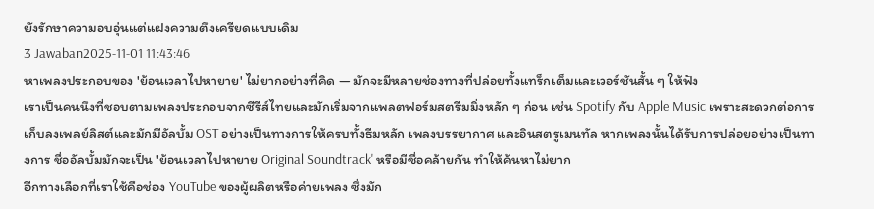ยังรักษาความอบอุ่นแต่แฝงความตึงเครียดแบบเดิม
3 Jawaban2025-11-01 11:43:46
หาเพลงประกอบของ 'ย้อนเวลาไปหายาย' ไม่ยากอย่างที่คิด — มักจะมีหลายช่องทางที่ปล่อยทั้งแทร็กเต็มและเวอร์ชันสั้น ๆ ให้ฟัง
เราเป็นคนนึงที่ชอบตามเพลงประกอบจากซีรีส์ไทยและมักเริ่มจากแพลตฟอร์มสตรีมมิ่งหลัก ๆ ก่อน เช่น Spotify กับ Apple Music เพราะสะดวกต่อการเก็บลงเพลย์ลิสต์และมักมีอัลบั้ม OST อย่างเป็นทางการให้ครบทั้งธีมหลัก เพลงบรรยากาศ และอินสตรูเมนทัล หากเพลงนั้นได้รับการปล่อยอย่างเป็นทางการ ชื่ออัลบั้มมักจะเป็น 'ย้อนเวลาไปหายาย Original Soundtrack' หรือมีชื่อคล้ายกัน ทำให้ค้นหาไม่ยาก
อีกทางเลือกที่เราใช้คือช่อง YouTube ของผู้ผลิตหรือค่ายเพลง ซึ่งมัก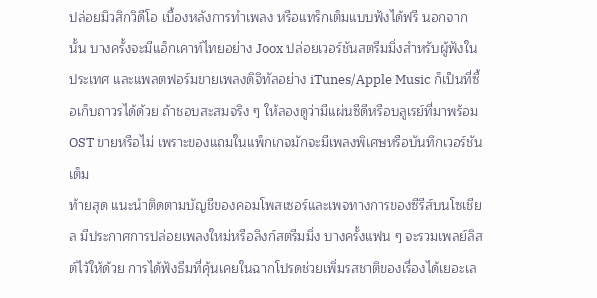ปล่อยมิวสิกวิดีโอ เบื้องหลังการทำเพลง หรือแทร็กเต็มแบบฟังได้ฟรี นอกจากนั้น บางครั้งจะมีแอ็กเคาท์ไทยอย่าง Joox ปล่อยเวอร์ชันสตรีมมิ่งสำหรับผู้ฟังในประเทศ และแพลตฟอร์มขายเพลงดิจิทัลอย่าง iTunes/Apple Music ก็เป็นที่ซื้อเก็บถาวรได้ด้วย ถ้าชอบสะสมจริง ๆ ให้ลองดูว่ามีแผ่นซีดีหรือบลูเรย์ที่มาพร้อม OST ขายหรือไม่ เพราะของแถมในแพ็กเกจมักจะมีเพลงพิเศษหรือบันทึกเวอร์ชันเต็ม
ท้ายสุด แนะนำติดตามบัญชีของคอมโพสเซอร์และเพจทางการของซีรีส์บนโซเชียล มีประกาศการปล่อยเพลงใหม่หรือลิงก์สตรีมมิ่ง บางครั้งแฟน ๆ จะรวมเพลย์ลิสต์ไว้ให้ด้วย การได้ฟังธีมที่คุ้นเคยในฉากโปรดช่วยเพิ่มรสชาติของเรื่องได้เยอะเล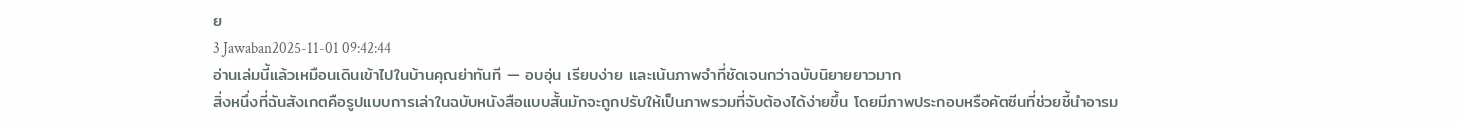ย
3 Jawaban2025-11-01 09:42:44
อ่านเล่มนี้แล้วเหมือนเดินเข้าไปในบ้านคุณย่าทันที — อบอุ่น เรียบง่าย และเน้นภาพจำที่ชัดเจนกว่าฉบับนิยายยาวมาก
สิ่งหนึ่งที่ฉันสังเกตคือรูปแบบการเล่าในฉบับหนังสือแบบสั้นมักจะถูกปรับให้เป็นภาพรวมที่จับต้องได้ง่ายขึ้น โดยมีภาพประกอบหรือคัตซีนที่ช่วยชี้นำอารม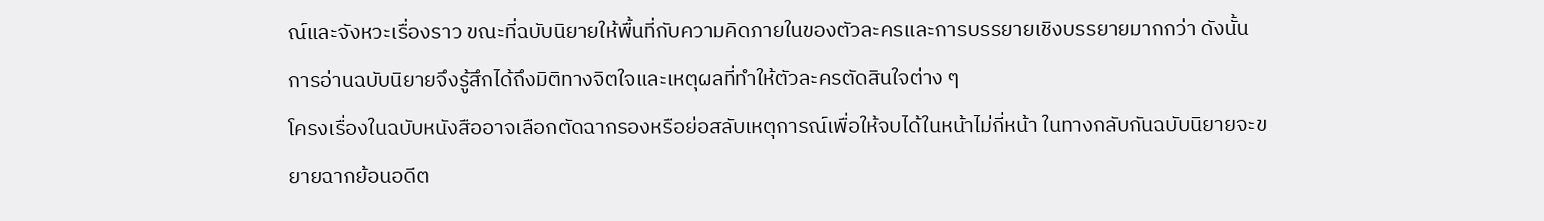ณ์และจังหวะเรื่องราว ขณะที่ฉบับนิยายให้พื้นที่กับความคิดภายในของตัวละครและการบรรยายเชิงบรรยายมากกว่า ดังนั้นการอ่านฉบับนิยายจึงรู้สึกได้ถึงมิติทางจิตใจและเหตุผลที่ทำให้ตัวละครตัดสินใจต่าง ๆ
โครงเรื่องในฉบับหนังสืออาจเลือกตัดฉากรองหรือย่อสลับเหตุการณ์เพื่อให้จบได้ในหน้าไม่กี่หน้า ในทางกลับกันฉบับนิยายจะขยายฉากย้อนอดีต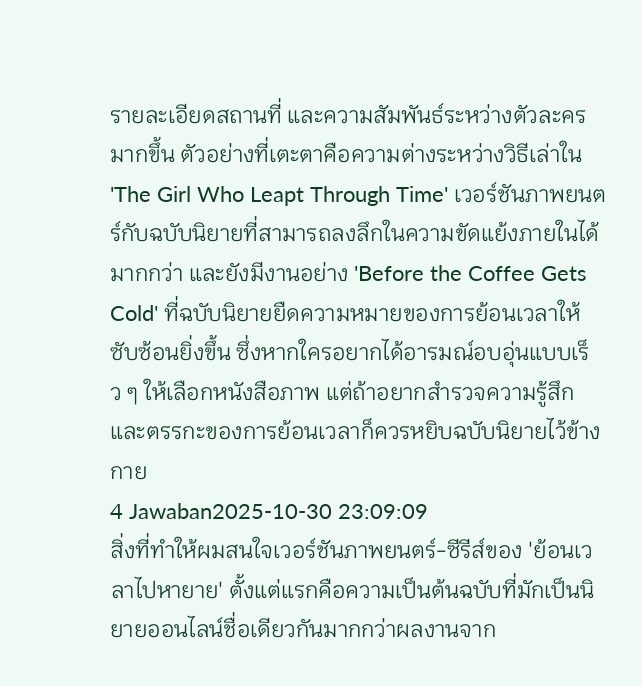รายละเอียดสถานที่ และความสัมพันธ์ระหว่างตัวละครมากขึ้น ตัวอย่างที่เตะตาคือความต่างระหว่างวิธีเล่าใน 'The Girl Who Leapt Through Time' เวอร์ชันภาพยนตร์กับฉบับนิยายที่สามารถลงลึกในความขัดแย้งภายในได้มากกว่า และยังมีงานอย่าง 'Before the Coffee Gets Cold' ที่ฉบับนิยายยืดความหมายของการย้อนเวลาให้ซับซ้อนยิ่งขึ้น ซึ่งหากใครอยากได้อารมณ์อบอุ่นแบบเร็ว ๆ ให้เลือกหนังสือภาพ แต่ถ้าอยากสำรวจความรู้สึกและตรรกะของการย้อนเวลาก็ควรหยิบฉบับนิยายไว้ข้างกาย
4 Jawaban2025-10-30 23:09:09
สิ่งที่ทำให้ผมสนใจเวอร์ชันภาพยนตร์-ซีรีส์ของ 'ย้อนเวลาไปหายาย' ตั้งแต่แรกคือความเป็นต้นฉบับที่มักเป็นนิยายออนไลน์ชื่อเดียวกันมากกว่าผลงานจาก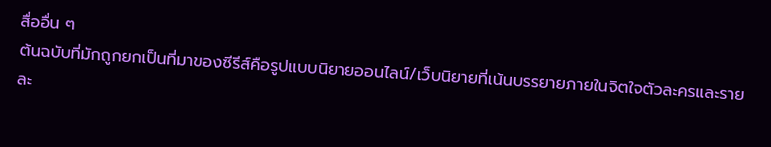สื่ออื่น ๆ
ต้นฉบับที่มักถูกยกเป็นที่มาของซีรีส์คือรูปแบบนิยายออนไลน์/เว็บนิยายที่เน้นบรรยายภายในจิตใจตัวละครและรายละ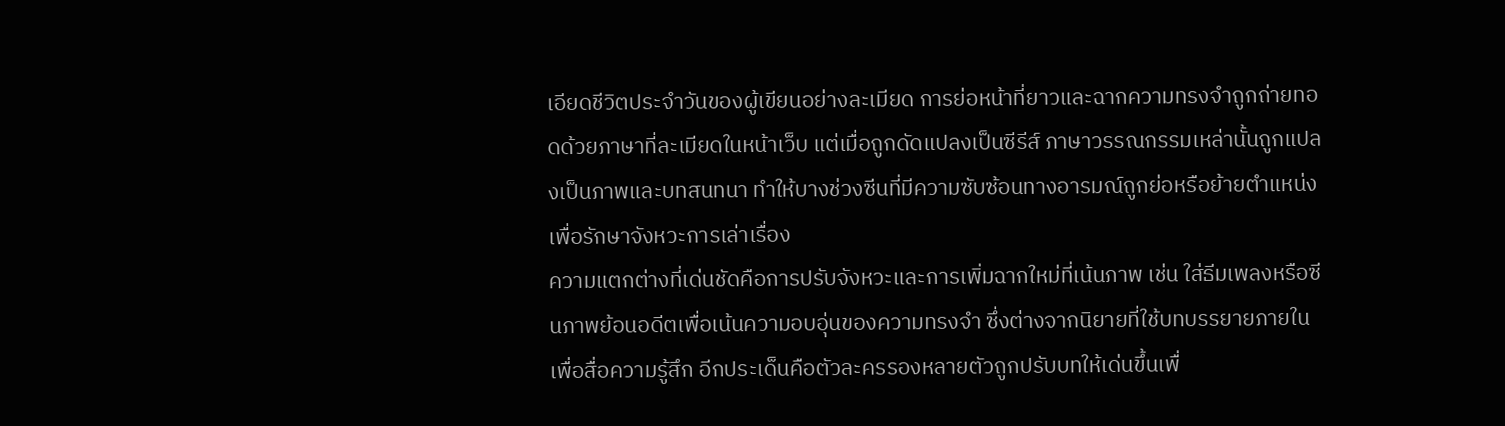เอียดชีวิตประจำวันของผู้เขียนอย่างละเมียด การย่อหน้าที่ยาวและฉากความทรงจำถูกถ่ายทอดด้วยภาษาที่ละเมียดในหน้าเว็บ แต่เมื่อถูกดัดแปลงเป็นซีรีส์ ภาษาวรรณกรรมเหล่านั้นถูกแปลงเป็นภาพและบทสนทนา ทำให้บางช่วงซีนที่มีความซับซ้อนทางอารมณ์ถูกย่อหรือย้ายตำแหน่งเพื่อรักษาจังหวะการเล่าเรื่อง
ความแตกต่างที่เด่นชัดคือการปรับจังหวะและการเพิ่มฉากใหม่ที่เน้นภาพ เช่น ใส่ธีมเพลงหรือซีนภาพย้อนอดีตเพื่อเน้นความอบอุ่นของความทรงจำ ซึ่งต่างจากนิยายที่ใช้บทบรรยายภายในเพื่อสื่อความรู้สึก อีกประเด็นคือตัวละครรองหลายตัวถูกปรับบทให้เด่นขึ้นเพื่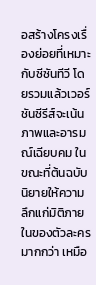อสร้างโครงเรื่องย่อยที่เหมาะกับซีซันทีวี โดยรวมแล้วเวอร์ชันซีรีส์จะเน้นภาพและอารมณ์เฉียบคม ในขณะที่ต้นฉบับนิยายให้ความลึกแก่มิติภายในของตัวละครมากกว่า เหมือ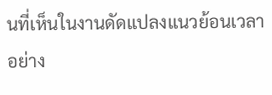นที่เห็นในงานดัดแปลงแนวย้อนเวลาอย่าง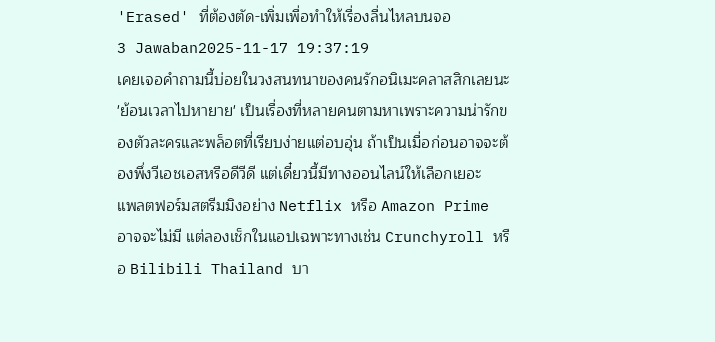'Erased' ที่ต้องตัด-เพิ่มเพื่อทำให้เรื่องลื่นไหลบนจอ
3 Jawaban2025-11-17 19:37:19
เคยเจอคำถามนี้บ่อยในวงสนทนาของคนรักอนิเมะคลาสสิกเลยนะ 'ย้อนเวลาไปหายาย' เป็นเรื่องที่หลายคนตามหาเพราะความน่ารักของตัวละครและพล็อตที่เรียบง่ายแต่อบอุ่น ถ้าเป็นเมื่อก่อนอาจจะต้องพึ่งวีเอชเอสหรือดีวีดี แต่เดี๋ยวนี้มีทางออนไลน์ให้เลือกเยอะ
แพลตฟอร์มสตรีมมิงอย่าง Netflix หรือ Amazon Prime อาจจะไม่มี แต่ลองเช็กในแอปเฉพาะทางเช่น Crunchyroll หรือ Bilibili Thailand บา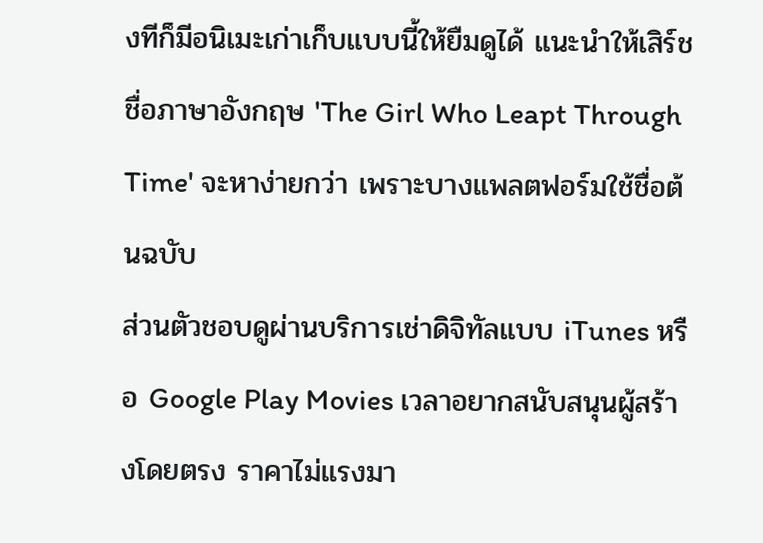งทีก็มีอนิเมะเก่าเก็บแบบนี้ให้ยืมดูได้ แนะนำให้เสิร์ชชื่อภาษาอังกฤษ 'The Girl Who Leapt Through Time' จะหาง่ายกว่า เพราะบางแพลตฟอร์มใช้ชื่อต้นฉบับ
ส่วนตัวชอบดูผ่านบริการเช่าดิจิทัลแบบ iTunes หรือ Google Play Movies เวลาอยากสนับสนุนผู้สร้างโดยตรง ราคาไม่แรงมา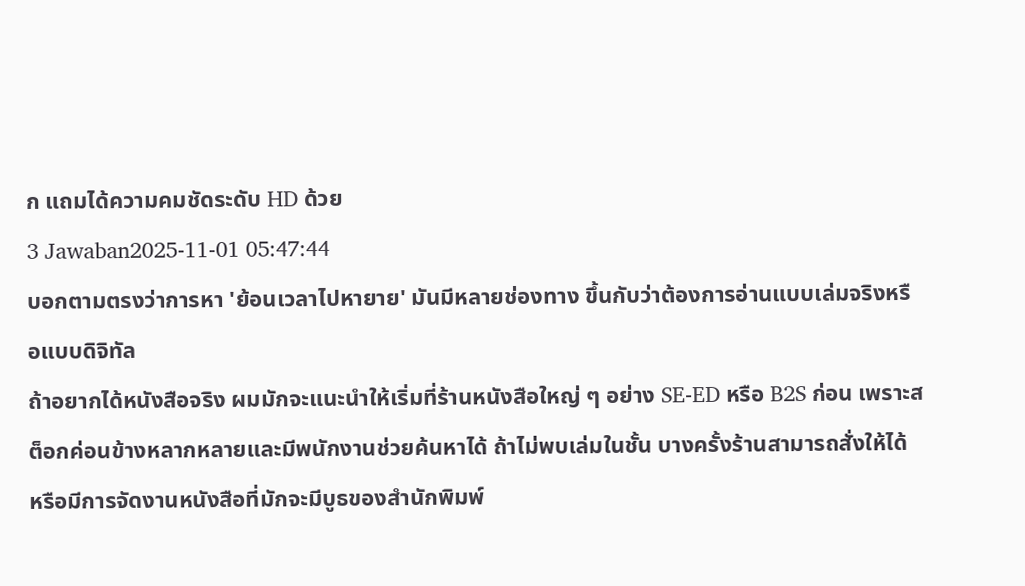ก แถมได้ความคมชัดระดับ HD ด้วย
3 Jawaban2025-11-01 05:47:44
บอกตามตรงว่าการหา 'ย้อนเวลาไปหายาย' มันมีหลายช่องทาง ขึ้นกับว่าต้องการอ่านแบบเล่มจริงหรือแบบดิจิทัล
ถ้าอยากได้หนังสือจริง ผมมักจะแนะนำให้เริ่มที่ร้านหนังสือใหญ่ ๆ อย่าง SE-ED หรือ B2S ก่อน เพราะสต็อกค่อนข้างหลากหลายและมีพนักงานช่วยค้นหาได้ ถ้าไม่พบเล่มในชั้น บางครั้งร้านสามารถสั่งให้ได้ หรือมีการจัดงานหนังสือที่มักจะมีบูธของสำนักพิมพ์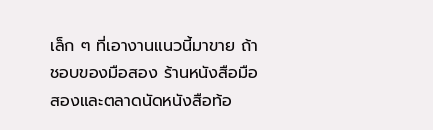เล็ก ๆ ที่เอางานแนวนี้มาขาย ถ้าชอบของมือสอง ร้านหนังสือมือสองและตลาดนัดหนังสือท้อ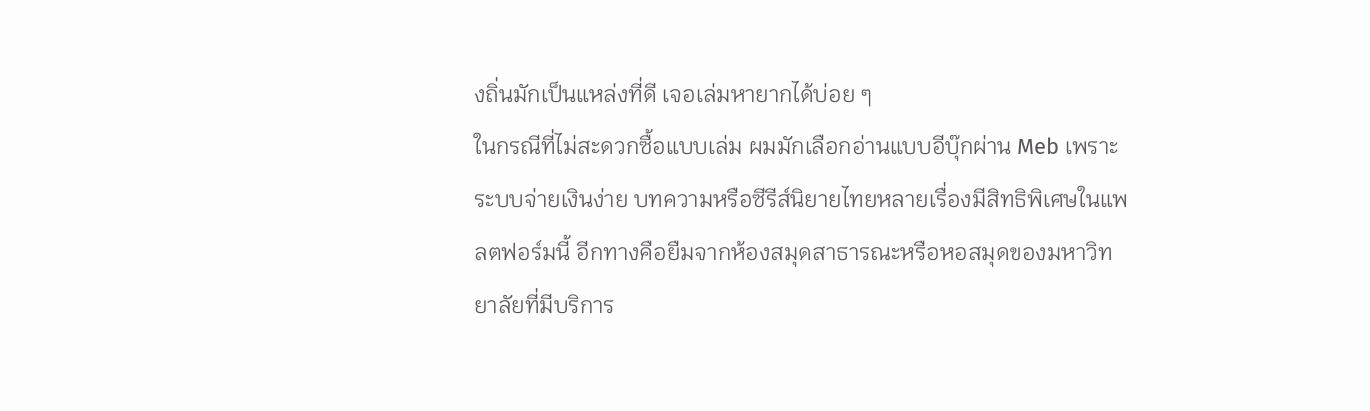งถิ่นมักเป็นแหล่งที่ดี เจอเล่มหายากได้บ่อย ๆ
ในกรณีที่ไม่สะดวกซื้อแบบเล่ม ผมมักเลือกอ่านแบบอีบุ๊กผ่าน Meb เพราะระบบจ่ายเงินง่าย บทความหรือซีรีส์นิยายไทยหลายเรื่องมีสิทธิพิเศษในแพลตฟอร์มนี้ อีกทางคือยืมจากห้องสมุดสาธารณะหรือหอสมุดของมหาวิทยาลัยที่มีบริการ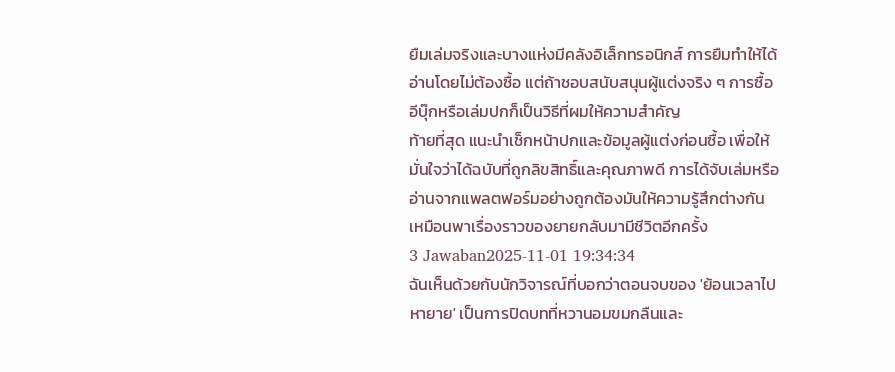ยืมเล่มจริงและบางแห่งมีคลังอิเล็กทรอนิกส์ การยืมทำให้ได้อ่านโดยไม่ต้องซื้อ แต่ถ้าชอบสนับสนุนผู้แต่งจริง ๆ การซื้ออีบุ๊กหรือเล่มปกก็เป็นวิธีที่ผมให้ความสำคัญ
ท้ายที่สุด แนะนำเช็กหน้าปกและข้อมูลผู้แต่งก่อนซื้อ เพื่อให้มั่นใจว่าได้ฉบับที่ถูกลิขสิทธิ์และคุณภาพดี การได้จับเล่มหรืออ่านจากแพลตฟอร์มอย่างถูกต้องมันให้ความรู้สึกต่างกัน เหมือนพาเรื่องราวของยายกลับมามีชีวิตอีกครั้ง
3 Jawaban2025-11-01 19:34:34
ฉันเห็นด้วยกับนักวิจารณ์ที่บอกว่าตอนจบของ 'ย้อนเวลาไปหายาย' เป็นการปิดบทที่หวานอมขมกลืนและ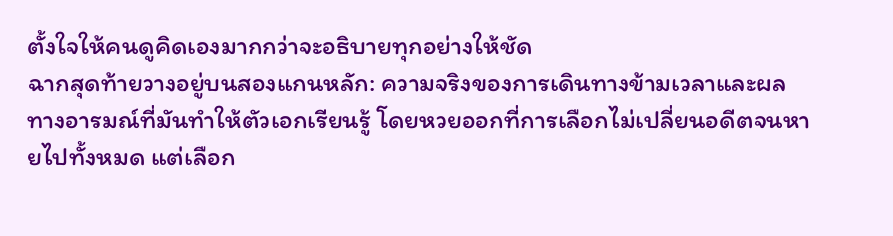ตั้งใจให้คนดูคิดเองมากกว่าจะอธิบายทุกอย่างให้ชัด
ฉากสุดท้ายวางอยู่บนสองแกนหลัก: ความจริงของการเดินทางข้ามเวลาและผลทางอารมณ์ที่มันทำให้ตัวเอกเรียนรู้ โดยหวยออกที่การเลือกไม่เปลี่ยนอดีตจนหายไปทั้งหมด แต่เลือก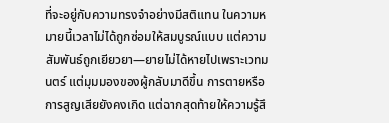ที่จะอยู่กับความทรงจำอย่างมีสติแทน ในความหมายนี้เวลาไม่ได้ถูกซ่อมให้สมบูรณ์แบบ แต่ความสัมพันธ์ถูกเยียวยา—ยายไม่ได้หายไปเพราะเวทมนตร์ แต่มุมมองของผู้กลับมาดีขึ้น การตายหรือการสูญเสียยังคงเกิด แต่ฉากสุดท้ายให้ความรู้สึ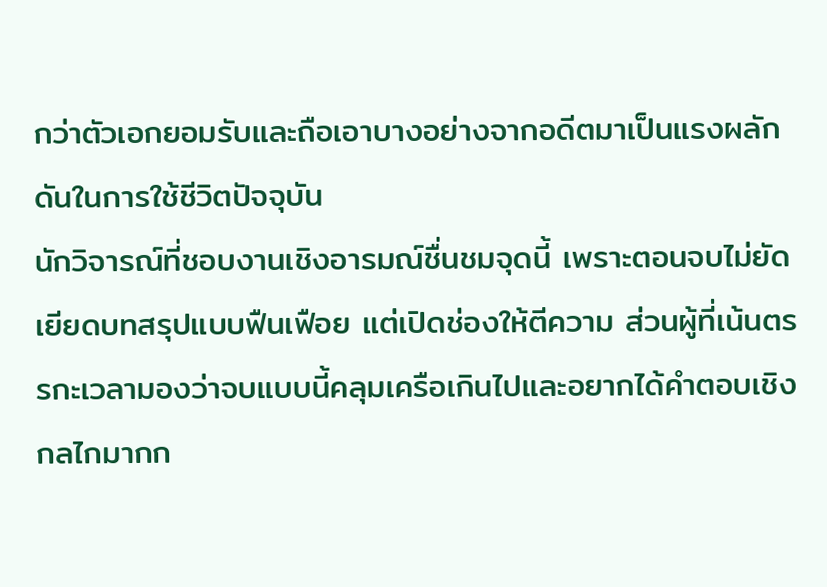กว่าตัวเอกยอมรับและถือเอาบางอย่างจากอดีตมาเป็นแรงผลักดันในการใช้ชีวิตปัจจุบัน
นักวิจารณ์ที่ชอบงานเชิงอารมณ์ชื่นชมจุดนี้ เพราะตอนจบไม่ยัดเยียดบทสรุปแบบฟืนเฟือย แต่เปิดช่องให้ตีความ ส่วนผู้ที่เน้นตรรกะเวลามองว่าจบแบบนี้คลุมเครือเกินไปและอยากได้คำตอบเชิงกลไกมากก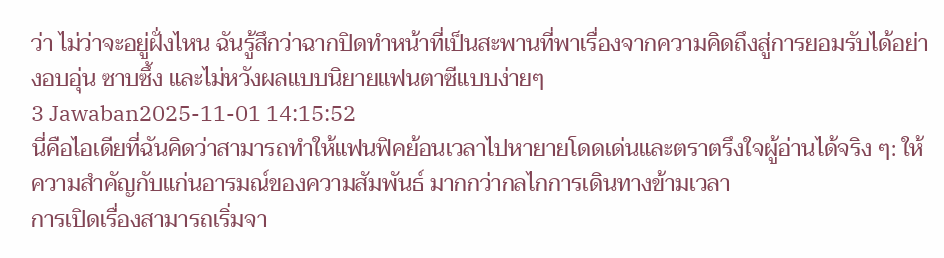ว่า ไม่ว่าจะอยู่ฝั่งไหน ฉันรู้สึกว่าฉากปิดทำหน้าที่เป็นสะพานที่พาเรื่องจากความคิดถึงสู่การยอมรับได้อย่างอบอุ่น ซาบซึ้ง และไม่หวังผลแบบนิยายแฟนตาซีแบบง่ายๆ
3 Jawaban2025-11-01 14:15:52
นี่คือไอเดียที่ฉันคิดว่าสามารถทำให้แฟนฟิคย้อนเวลาไปหายายโดดเด่นและตราตรึงใจผู้อ่านได้จริง ๆ: ให้ความสำคัญกับแก่นอารมณ์ของความสัมพันธ์ มากกว่ากลไกการเดินทางข้ามเวลา
การเปิดเรื่องสามารถเริ่มจา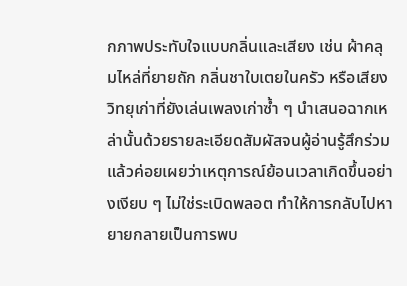กภาพประทับใจแบบกลิ่นและเสียง เช่น ผ้าคลุมไหล่ที่ยายถัก กลิ่นชาใบเตยในครัว หรือเสียงวิทยุเก่าที่ยังเล่นเพลงเก่าซ้ำ ๆ นำเสนอฉากเหล่านั้นด้วยรายละเอียดสัมผัสจนผู้อ่านรู้สึกร่วม แล้วค่อยเผยว่าเหตุการณ์ย้อนเวลาเกิดขึ้นอย่างเงียบ ๆ ไม่ใช่ระเบิดพลอต ทำให้การกลับไปหายายกลายเป็นการพบ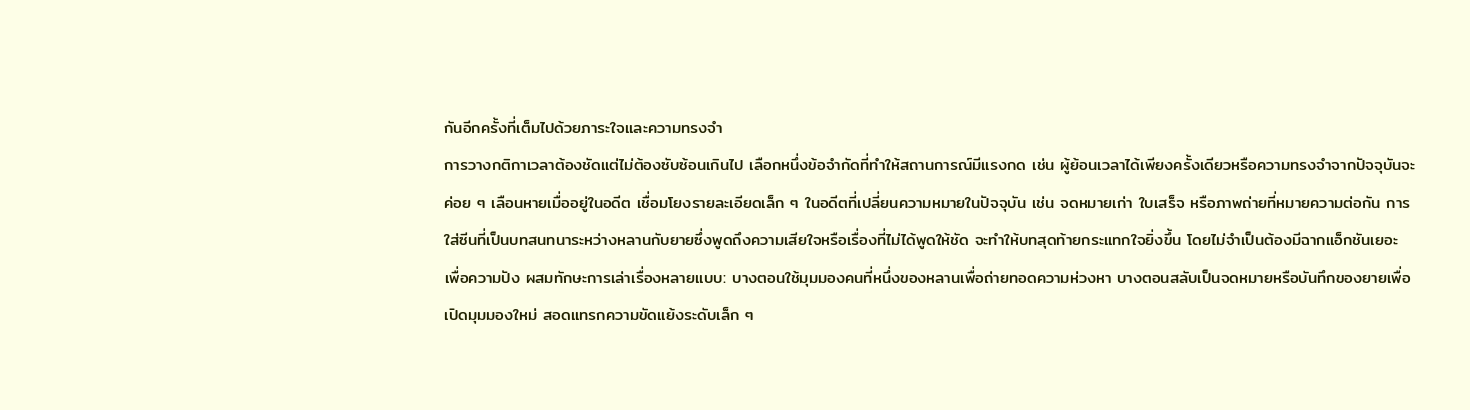กันอีกครั้งที่เต็มไปด้วยภาระใจและความทรงจำ
การวางกติกาเวลาต้องชัดแต่ไม่ต้องซับซ้อนเกินไป เลือกหนึ่งข้อจำกัดที่ทำให้สถานการณ์มีแรงกด เช่น ผู้ย้อนเวลาได้เพียงครั้งเดียวหรือความทรงจำจากปัจจุบันจะค่อย ๆ เลือนหายเมื่ออยู่ในอดีต เชื่อมโยงรายละเอียดเล็ก ๆ ในอดีตที่เปลี่ยนความหมายในปัจจุบัน เช่น จดหมายเก่า ใบเสร็จ หรือภาพถ่ายที่หมายความต่อกัน การใส่ซีนที่เป็นบทสนทนาระหว่างหลานกับยายซึ่งพูดถึงความเสียใจหรือเรื่องที่ไม่ได้พูดให้ชัด จะทำให้บทสุดท้ายกระแทกใจยิ่งขึ้น โดยไม่จำเป็นต้องมีฉากแอ็กชันเยอะ
เพื่อความปัง ผสมทักษะการเล่าเรื่องหลายแบบ: บางตอนใช้มุมมองคนที่หนึ่งของหลานเพื่อถ่ายทอดความห่วงหา บางตอนสลับเป็นจดหมายหรือบันทึกของยายเพื่อเปิดมุมมองใหม่ สอดแทรกความขัดแย้งระดับเล็ก ๆ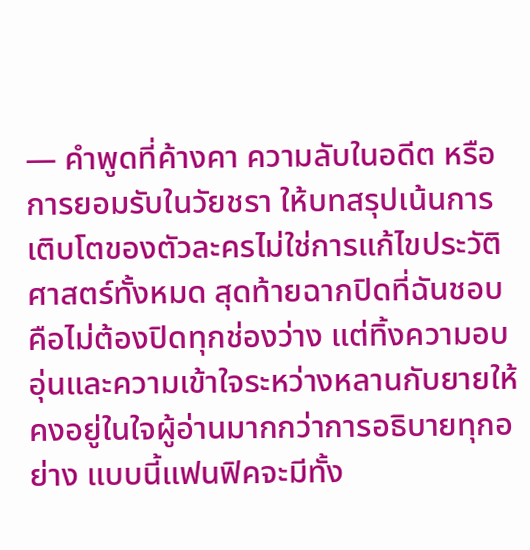— คำพูดที่ค้างคา ความลับในอดีต หรือการยอมรับในวัยชรา ให้บทสรุปเน้นการเติบโตของตัวละครไม่ใช่การแก้ไขประวัติศาสตร์ทั้งหมด สุดท้ายฉากปิดที่ฉันชอบคือไม่ต้องปิดทุกช่องว่าง แต่ทิ้งความอบอุ่นและความเข้าใจระหว่างหลานกับยายให้คงอยู่ในใจผู้อ่านมากกว่าการอธิบายทุกอย่าง แบบนี้แฟนฟิคจะมีทั้ง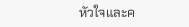หัวใจและค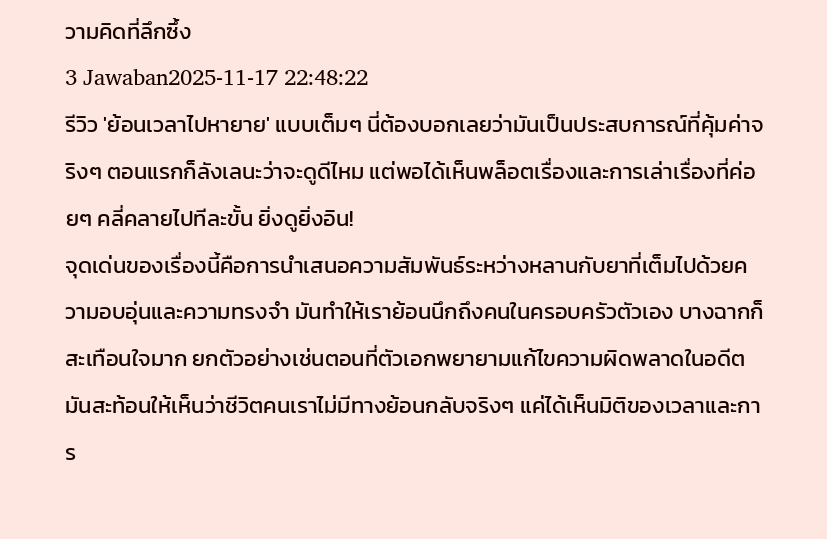วามคิดที่ลึกซึ้ง
3 Jawaban2025-11-17 22:48:22
รีวิว 'ย้อนเวลาไปหายาย' แบบเต็มๆ นี่ต้องบอกเลยว่ามันเป็นประสบการณ์ที่คุ้มค่าจริงๆ ตอนแรกก็ลังเลนะว่าจะดูดีไหม แต่พอได้เห็นพล็อตเรื่องและการเล่าเรื่องที่ค่อยๆ คลี่คลายไปทีละขั้น ยิ่งดูยิ่งอิน!
จุดเด่นของเรื่องนี้คือการนำเสนอความสัมพันธ์ระหว่างหลานกับยาที่เต็มไปด้วยความอบอุ่นและความทรงจำ มันทำให้เราย้อนนึกถึงคนในครอบครัวตัวเอง บางฉากก็สะเทือนใจมาก ยกตัวอย่างเช่นตอนที่ตัวเอกพยายามแก้ไขความผิดพลาดในอดีต มันสะท้อนให้เห็นว่าชีวิตคนเราไม่มีทางย้อนกลับจริงๆ แค่ได้เห็นมิติของเวลาและการ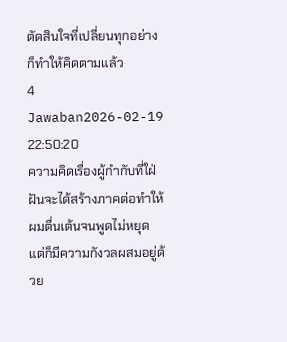ตัดสินใจที่เปลี่ยนทุกอย่างก็ทำให้คิดตามแล้ว
4 Jawaban2026-02-19 22:50:20
ความคิดเรื่องผู้กำกับที่ใฝ่ฝันจะได้สร้างภาคต่อทำให้ผมตื่นเต้นจนพูดไม่หยุด แต่ก็มีความกังวลผสมอยู่ด้วย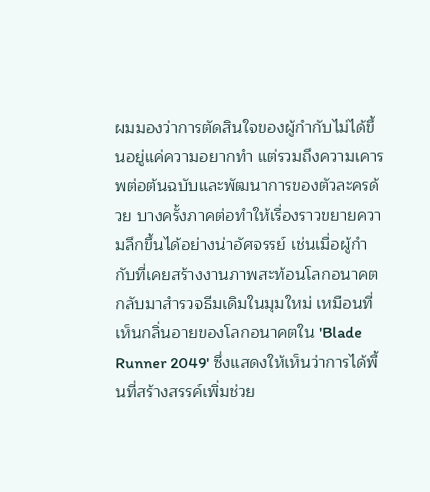ผมมองว่าการตัดสินใจของผู้กำกับไม่ได้ขึ้นอยู่แค่ความอยากทำ แต่รวมถึงความเคารพต่อต้นฉบับและพัฒนาการของตัวละครด้วย บางครั้งภาคต่อทำให้เรื่องราวขยายความลึกขึ้นได้อย่างน่าอัศจรรย์ เช่นเมื่อผู้กำกับที่เคยสร้างงานภาพสะท้อนโลกอนาคตกลับมาสำรวจธีมเดิมในมุมใหม่ เหมือนที่เห็นกลิ่นอายของโลกอนาคตใน 'Blade Runner 2049' ซึ่งแสดงให้เห็นว่าการได้พื้นที่สร้างสรรค์เพิ่มช่วย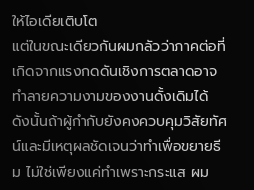ให้ไอเดียเติบโต
แต่ในขณะเดียวกันผมกลัวว่าภาคต่อที่เกิดจากแรงกดดันเชิงการตลาดอาจทำลายความงามของงานดั้งเดิมได้ ดังนั้นถ้าผู้กำกับยังคงควบคุมวิสัยทัศน์และมีเหตุผลชัดเจนว่าทำเพื่อขยายธีม ไม่ใช่เพียงแค่ทำเพราะกระแส ผม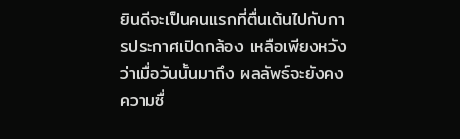ยินดีจะเป็นคนแรกที่ตื่นเต้นไปกับการประกาศเปิดกล้อง เหลือเพียงหวังว่าเมื่อวันนั้นมาถึง ผลลัพธ์จะยังคงความซื่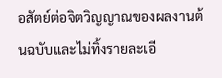อสัตย์ต่อจิตวิญญาณของผลงานต้นฉบับและไม่ทิ้งรายละเอี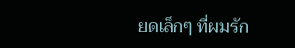ยดเล็กๆ ที่ผมรัก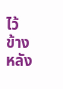ไว้ข้างหลัง